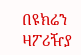በዩክሬን ዛፖሪዥያ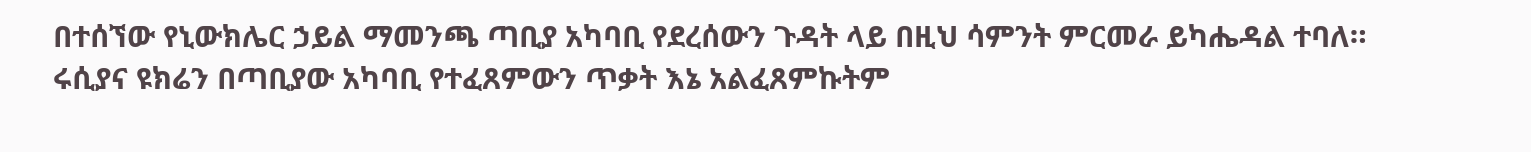በተሰኘው የኒውክሌር ኃይል ማመንጫ ጣቢያ አካባቢ የደረሰውን ጉዳት ላይ በዚህ ሳምንት ምርመራ ይካሔዳል ተባለ።
ሩሲያና ዩክሬን በጣቢያው አካባቢ የተፈጸምውን ጥቃት እኔ አልፈጸምኩትም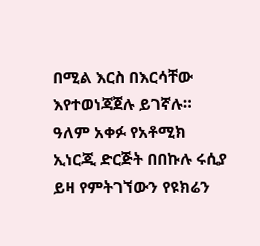በሚል እርስ በእርሳቸው እየተወነጃጀሉ ይገኛሉ።
ዓለም አቀፉ የአቶሚክ ኢነርጂ ድርጅት በበኩሉ ሩሲያ ይዛ የምትገኘውን የዩክሬን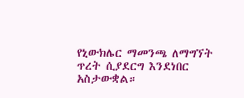የኒውክሌር ማመንጫ ለማግኘት ጥረት ሲያደርግ እንደነበር አስታውቋል።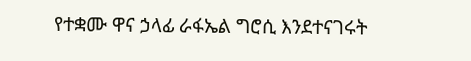የተቋሙ ዋና ኃላፊ ራፋኤል ግሮሲ እንደተናገሩት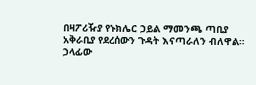በዛፖሪዥያ የኑክሌር ኃይል ማመንጫ ጣቢያ አቅራቢያ የደረሰውን ጉዳት እናጣራለን ብለዋል።
ኃላፊው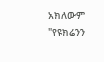አክለውም "የዩክሬንን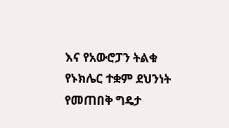እና የአውሮፓን ትልቁ የኑክሌር ተቋም ደህንነት የመጠበቅ ግዴታ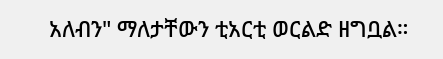አለብን" ማለታቸውን ቲአርቲ ወርልድ ዘግቧል።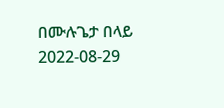በሙሉጌታ በላይ
2022-08-29